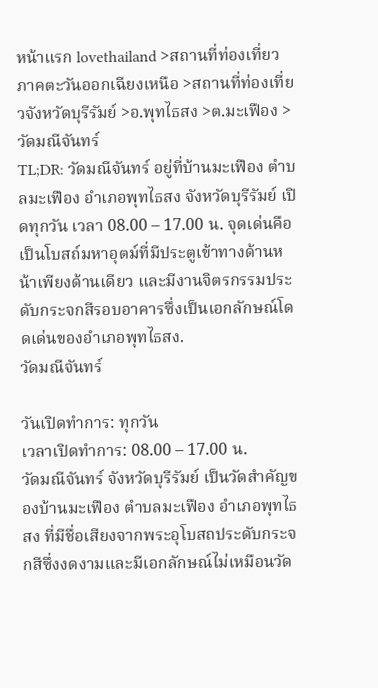หน้าแรก lovethailand >สถานที่ท่องเที่ยวภาคตะวันออกเฉียงเหนือ >สถานที่ท่องเที่ยวจังหวัดบุรีรัมย์ >อ.พุทไธสง >ต.มะเฟือง > วัดมณีจันทร์
TL;DR: วัดมณีจันทร์ อยู่ที่บ้านมะเฟือง ตำบลมะเฟือง อำเภอพุทไธสง จังหวัดบุรีรัมย์ เปิดทุกวัน เวลา 08.00 – 17.00 น. จุดเด่นคือ เป็นโบสถ์มหาอุตม์ที่มีประตูเข้าทางด้านหน้าเพียงด้านเดียว และมีงานจิตรกรรมประดับกระจกสีรอบอาคารซึ่งเป็นเอกลักษณ์โดดเด่นของอำเภอพุทไธสง.
วัดมณีจันทร์

วันเปิดทำการ: ทุกวัน
เวลาเปิดทำการ: 08.00 – 17.00 น.
วัดมณีจันทร์ จังหวัดบุรีรัมย์ เป็นวัดสำคัญของบ้านมะเฟือง ตำบลมะเฟือง อำเภอพุทไธสง ที่มีชื่อเสียงจากพระอุโบสถประดับกระจกสีซึ่งงดงามและมีเอกลักษณ์ไม่เหมือนวัด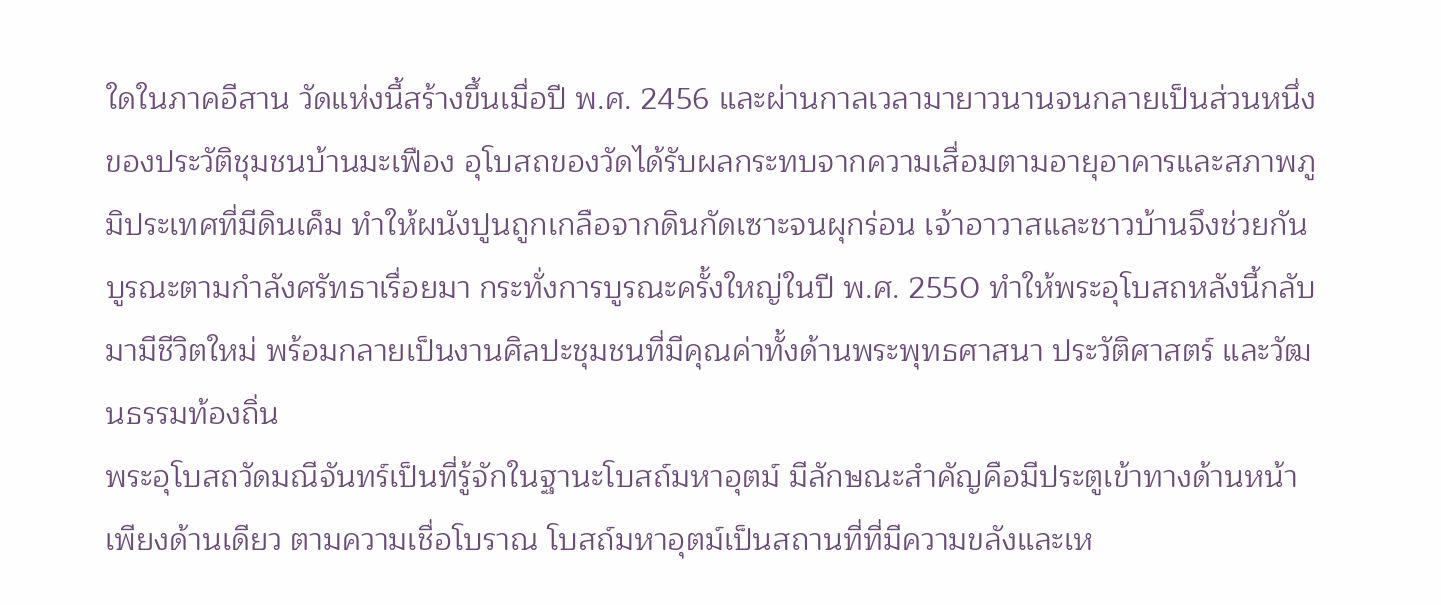ใดในภาคอีสาน วัดแห่งนี้สร้างขึ้นเมื่อปี พ.ศ. 2456 และผ่านกาลเวลามายาวนานจนกลายเป็นส่วนหนึ่งของประวัติชุมชนบ้านมะเฟือง อุโบสถของวัดได้รับผลกระทบจากความเสื่อมตามอายุอาคารและสภาพภูมิประเทศที่มีดินเค็ม ทำให้ผนังปูนถูกเกลือจากดินกัดเซาะจนผุกร่อน เจ้าอาวาสและชาวบ้านจึงช่วยกันบูรณะตามกำลังศรัทธาเรื่อยมา กระทั่งการบูรณะครั้งใหญ่ในปี พ.ศ. 2550 ทำให้พระอุโบสถหลังนี้กลับมามีชีวิตใหม่ พร้อมกลายเป็นงานศิลปะชุมชนที่มีคุณค่าทั้งด้านพระพุทธศาสนา ประวัติศาสตร์ และวัฒนธรรมท้องถิ่น
พระอุโบสถวัดมณีจันทร์เป็นที่รู้จักในฐานะโบสถ์มหาอุตม์ มีลักษณะสำคัญคือมีประตูเข้าทางด้านหน้าเพียงด้านเดียว ตามความเชื่อโบราณ โบสถ์มหาอุตม์เป็นสถานที่ที่มีความขลังและเห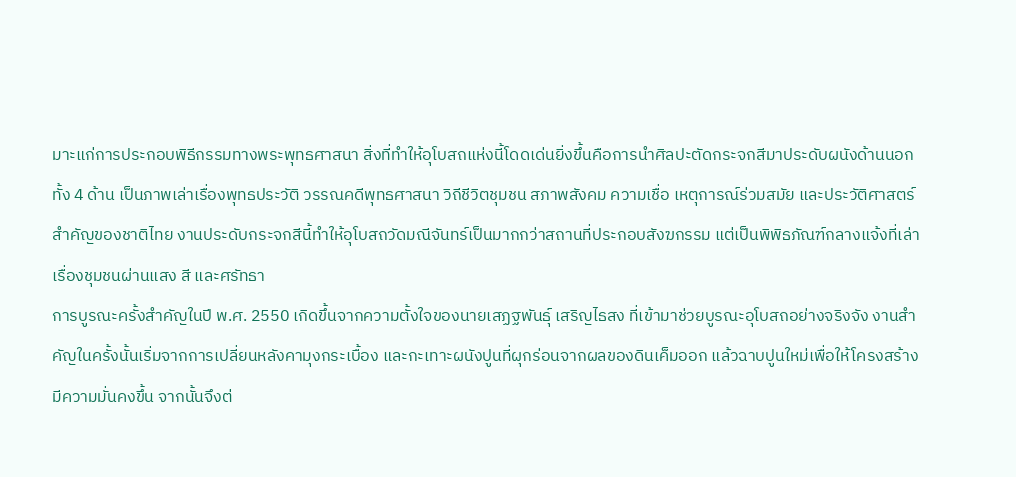มาะแก่การประกอบพิธีกรรมทางพระพุทธศาสนา สิ่งที่ทำให้อุโบสถแห่งนี้โดดเด่นยิ่งขึ้นคือการนำศิลปะตัดกระจกสีมาประดับผนังด้านนอกทั้ง 4 ด้าน เป็นภาพเล่าเรื่องพุทธประวัติ วรรณคดีพุทธศาสนา วิถีชีวิตชุมชน สภาพสังคม ความเชื่อ เหตุการณ์ร่วมสมัย และประวัติศาสตร์สำคัญของชาติไทย งานประดับกระจกสีนี้ทำให้อุโบสถวัดมณีจันทร์เป็นมากกว่าสถานที่ประกอบสังฆกรรม แต่เป็นพิพิธภัณฑ์กลางแจ้งที่เล่าเรื่องชุมชนผ่านแสง สี และศรัทธา
การบูรณะครั้งสำคัญในปี พ.ศ. 2550 เกิดขึ้นจากความตั้งใจของนายเสฏฐพันธุ์ เสริญไธสง ที่เข้ามาช่วยบูรณะอุโบสถอย่างจริงจัง งานสำคัญในครั้งนั้นเริ่มจากการเปลี่ยนหลังคามุงกระเบื้อง และกะเทาะผนังปูนที่ผุกร่อนจากผลของดินเค็มออก แล้วฉาบปูนใหม่เพื่อให้โครงสร้างมีความมั่นคงขึ้น จากนั้นจึงต่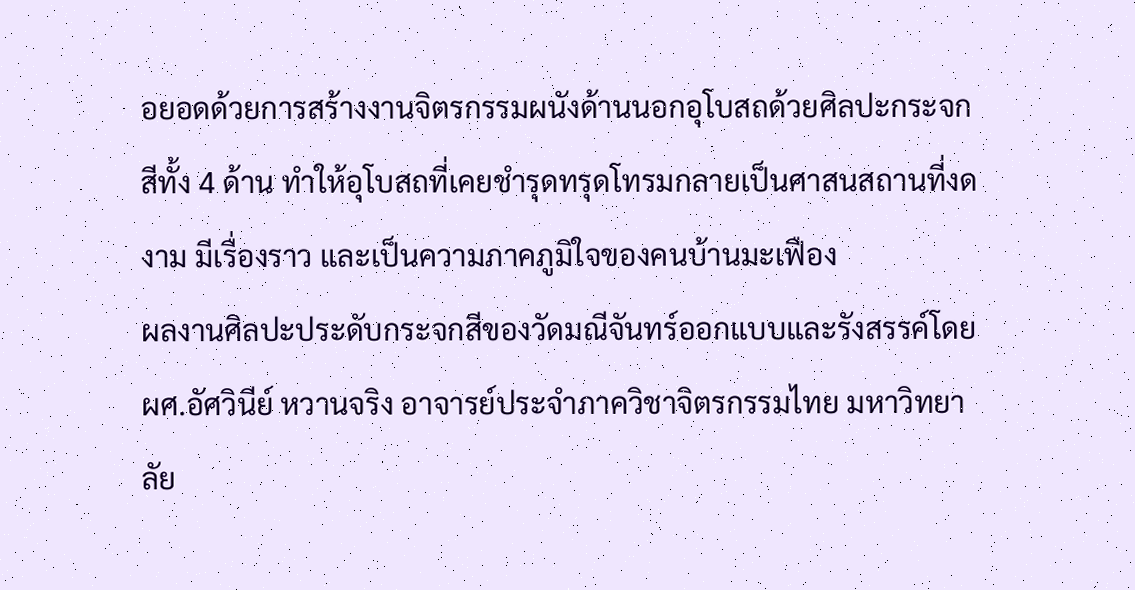อยอดด้วยการสร้างงานจิตรกรรมผนังด้านนอกอุโบสถด้วยศิลปะกระจกสีทั้ง 4 ด้าน ทำให้อุโบสถที่เคยชำรุดทรุดโทรมกลายเป็นศาสนสถานที่งดงาม มีเรื่องราว และเป็นความภาคภูมิใจของคนบ้านมะเฟือง
ผลงานศิลปะประดับกระจกสีของวัดมณีจันทร์ออกแบบและรังสรรค์โดย ผศ.อัศวินีย์ หวานจริง อาจารย์ประจำภาควิชาจิตรกรรมไทย มหาวิทยาลัย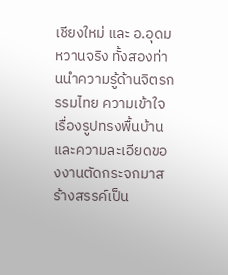เชียงใหม่ และ อ.อุดม หวานจริง ทั้งสองท่านนำความรู้ด้านจิตรกรรมไทย ความเข้าใจเรื่องรูปทรงพื้นบ้าน และความละเอียดของงานตัดกระจกมาสร้างสรรค์เป็น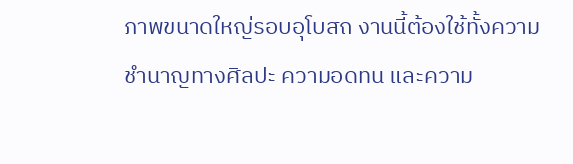ภาพขนาดใหญ่รอบอุโบสถ งานนี้ต้องใช้ทั้งความชำนาญทางศิลปะ ความอดทน และความ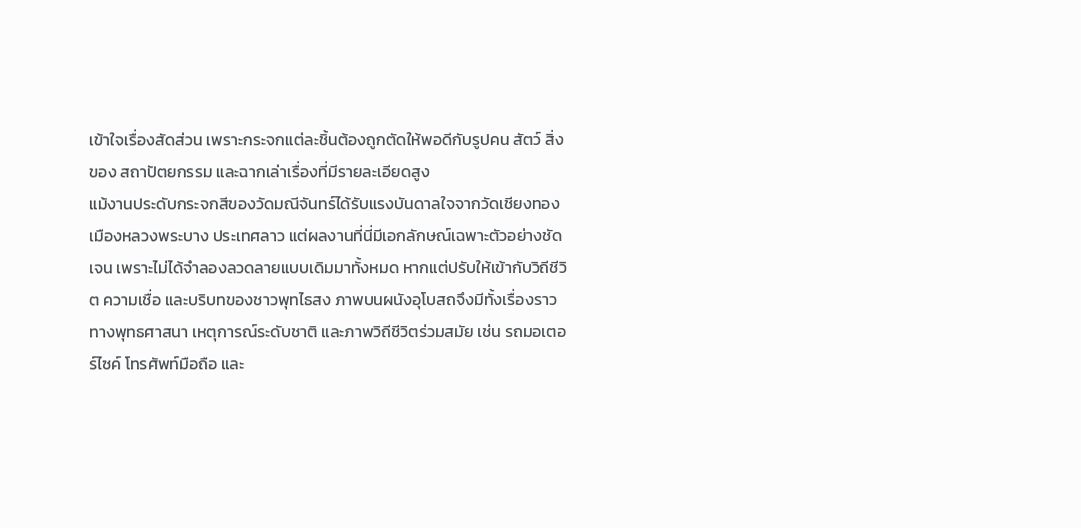เข้าใจเรื่องสัดส่วน เพราะกระจกแต่ละชิ้นต้องถูกตัดให้พอดีกับรูปคน สัตว์ สิ่งของ สถาปัตยกรรม และฉากเล่าเรื่องที่มีรายละเอียดสูง
แม้งานประดับกระจกสีของวัดมณีจันทร์ได้รับแรงบันดาลใจจากวัดเชียงทอง เมืองหลวงพระบาง ประเทศลาว แต่ผลงานที่นี่มีเอกลักษณ์เฉพาะตัวอย่างชัดเจน เพราะไม่ได้จำลองลวดลายแบบเดิมมาทั้งหมด หากแต่ปรับให้เข้ากับวิถีชีวิต ความเชื่อ และบริบทของชาวพุทไธสง ภาพบนผนังอุโบสถจึงมีทั้งเรื่องราวทางพุทธศาสนา เหตุการณ์ระดับชาติ และภาพวิถีชีวิตร่วมสมัย เช่น รถมอเตอร์ไซค์ โทรศัพท์มือถือ และ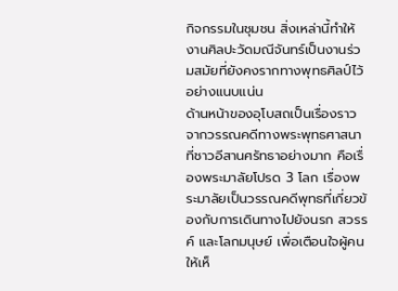กิจกรรมในชุมชน สิ่งเหล่านี้ทำให้งานศิลปะวัดมณีจันทร์เป็นงานร่วมสมัยที่ยังคงรากทางพุทธศิลป์ไว้อย่างแนบแน่น
ด้านหน้าของอุโบสถเป็นเรื่องราวจากวรรณคดีทางพระพุทธศาสนาที่ชาวอีสานศรัทธาอย่างมาก คือเรื่องพระมาลัยโปรด 3 โลก เรื่องพระมาลัยเป็นวรรณคดีพุทธที่เกี่ยวข้องกับการเดินทางไปยังนรก สวรรค์ และโลกมนุษย์ เพื่อเตือนใจผู้คนให้เห็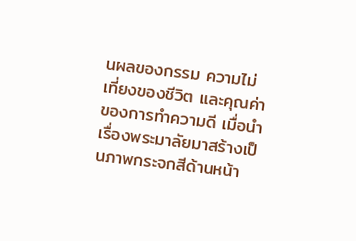นผลของกรรม ความไม่เที่ยงของชีวิต และคุณค่าของการทำความดี เมื่อนำเรื่องพระมาลัยมาสร้างเป็นภาพกระจกสีด้านหน้า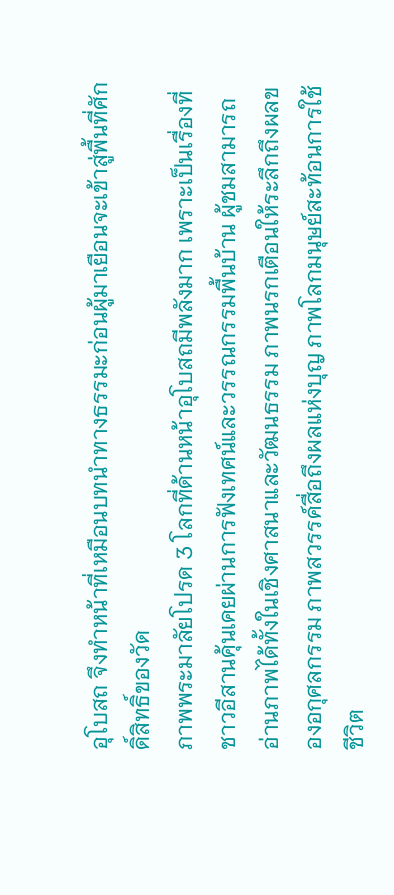อุโบสถ จึงทำหน้าที่เหมือนบทนำทางธรรมะก่อนผู้มาเยือนจะเข้าสู่พื้นที่ศักดิ์สิทธิ์ของวัด
ภาพพระมาลัยโปรด 3 โลกที่ด้านหน้าอุโบสถมีพลังมาก เพราะเป็นเรื่องที่ชาวอีสานคุ้นเคยผ่านการฟังเทศน์และวรรณกรรมพื้นบ้าน ผู้ชมสามารถอ่านภาพได้ทั้งในเชิงศาสนาและวัฒนธรรม ภาพนรกเตือนให้ระลึกถึงผลของอกุศลกรรม ภาพสวรรค์สื่อถึงผลแห่งบุญ ภาพโลกมนุษย์สะท้อนการใช้ชีวิต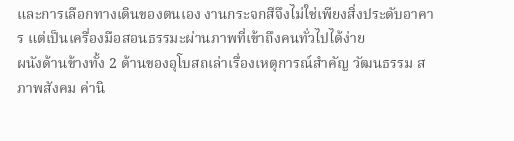และการเลือกทางเดินของตนเอง งานกระจกสีจึงไม่ใช่เพียงสิ่งประดับอาคาร แต่เป็นเครื่องมือสอนธรรมะผ่านภาพที่เข้าถึงคนทั่วไปได้ง่าย
ผนังด้านข้างทั้ง 2 ด้านของอุโบสถเล่าเรื่องเหตุการณ์สำคัญ วัฒนธรรม สภาพสังคม ค่านิ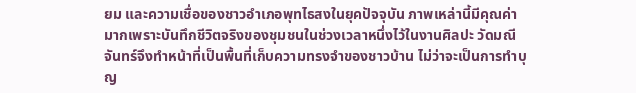ยม และความเชื่อของชาวอำเภอพุทไธสงในยุคปัจจุบัน ภาพเหล่านี้มีคุณค่ามากเพราะบันทึกชีวิตจริงของชุมชนในช่วงเวลาหนึ่งไว้ในงานศิลปะ วัดมณีจันทร์จึงทำหน้าที่เป็นพื้นที่เก็บความทรงจำของชาวบ้าน ไม่ว่าจะเป็นการทำบุญ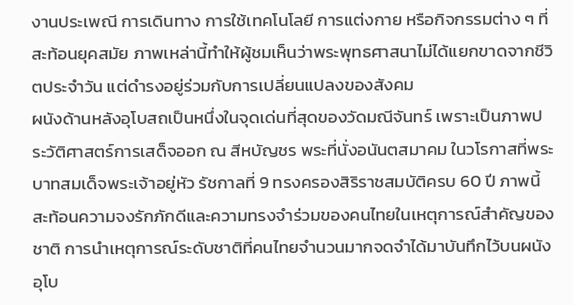งานประเพณี การเดินทาง การใช้เทคโนโลยี การแต่งกาย หรือกิจกรรมต่าง ๆ ที่สะท้อนยุคสมัย ภาพเหล่านี้ทำให้ผู้ชมเห็นว่าพระพุทธศาสนาไม่ได้แยกขาดจากชีวิตประจำวัน แต่ดำรงอยู่ร่วมกับการเปลี่ยนแปลงของสังคม
ผนังด้านหลังอุโบสถเป็นหนึ่งในจุดเด่นที่สุดของวัดมณีจันทร์ เพราะเป็นภาพประวัติศาสตร์การเสด็จออก ณ สีหบัญชร พระที่นั่งอนันตสมาคม ในวโรกาสที่พระบาทสมเด็จพระเจ้าอยู่หัว รัชกาลที่ 9 ทรงครองสิริราชสมบัติครบ 60 ปี ภาพนี้สะท้อนความจงรักภักดีและความทรงจำร่วมของคนไทยในเหตุการณ์สำคัญของชาติ การนำเหตุการณ์ระดับชาติที่คนไทยจำนวนมากจดจำได้มาบันทึกไว้บนผนังอุโบ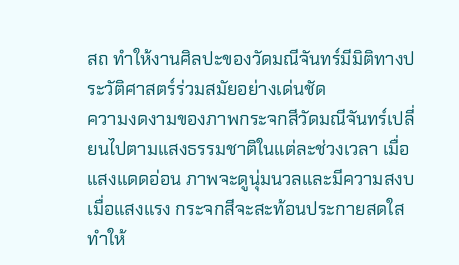สถ ทำให้งานศิลปะของวัดมณีจันทร์มีมิติทางประวัติศาสตร์ร่วมสมัยอย่างเด่นชัด
ความงดงามของภาพกระจกสีวัดมณีจันทร์เปลี่ยนไปตามแสงธรรมชาติในแต่ละช่วงเวลา เมื่อแสงแดดอ่อน ภาพจะดูนุ่มนวลและมีความสงบ เมื่อแสงแรง กระจกสีจะสะท้อนประกายสดใส ทำให้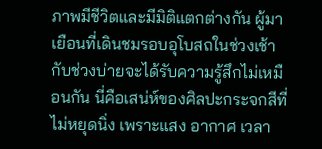ภาพมีชีวิตและมีมิติแตกต่างกัน ผู้มาเยือนที่เดินชมรอบอุโบสถในช่วงเช้ากับช่วงบ่ายจะได้รับความรู้สึกไม่เหมือนกัน นี่คือเสน่ห์ของศิลปะกระจกสีที่ไม่หยุดนิ่ง เพราะแสง อากาศ เวลา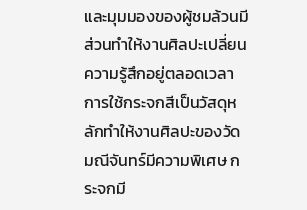และมุมมองของผู้ชมล้วนมีส่วนทำให้งานศิลปะเปลี่ยนความรู้สึกอยู่ตลอดเวลา
การใช้กระจกสีเป็นวัสดุหลักทำให้งานศิลปะของวัดมณีจันทร์มีความพิเศษ กระจกมี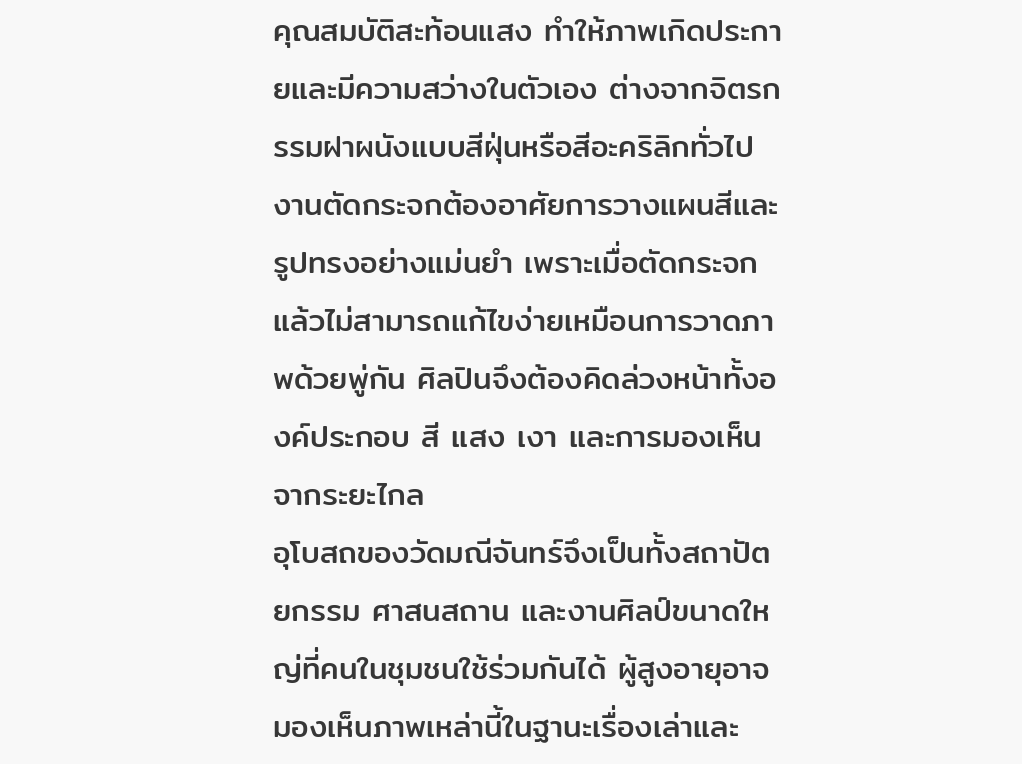คุณสมบัติสะท้อนแสง ทำให้ภาพเกิดประกายและมีความสว่างในตัวเอง ต่างจากจิตรกรรมฝาผนังแบบสีฝุ่นหรือสีอะคริลิกทั่วไป งานตัดกระจกต้องอาศัยการวางแผนสีและรูปทรงอย่างแม่นยำ เพราะเมื่อตัดกระจกแล้วไม่สามารถแก้ไขง่ายเหมือนการวาดภาพด้วยพู่กัน ศิลปินจึงต้องคิดล่วงหน้าทั้งองค์ประกอบ สี แสง เงา และการมองเห็นจากระยะไกล
อุโบสถของวัดมณีจันทร์จึงเป็นทั้งสถาปัตยกรรม ศาสนสถาน และงานศิลป์ขนาดใหญ่ที่คนในชุมชนใช้ร่วมกันได้ ผู้สูงอายุอาจมองเห็นภาพเหล่านี้ในฐานะเรื่องเล่าและ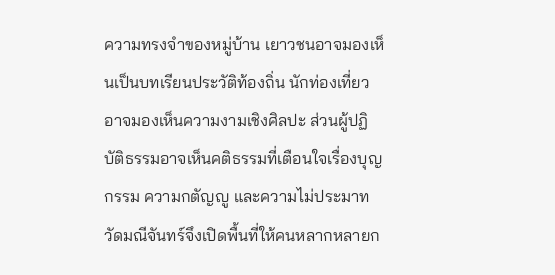ความทรงจำของหมู่บ้าน เยาวชนอาจมองเห็นเป็นบทเรียนประวัติท้องถิ่น นักท่องเที่ยวอาจมองเห็นความงามเชิงศิลปะ ส่วนผู้ปฏิบัติธรรมอาจเห็นคติธรรมที่เตือนใจเรื่องบุญ กรรม ความกตัญญู และความไม่ประมาท วัดมณีจันทร์จึงเปิดพื้นที่ให้คนหลากหลายก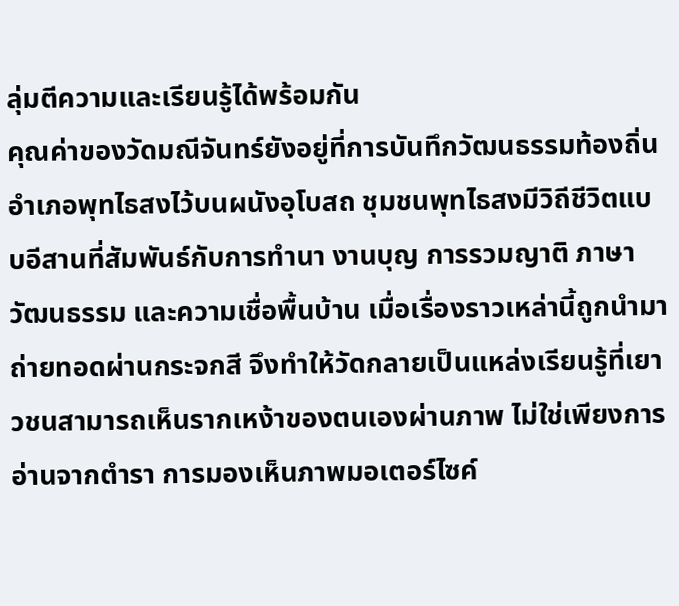ลุ่มตีความและเรียนรู้ได้พร้อมกัน
คุณค่าของวัดมณีจันทร์ยังอยู่ที่การบันทึกวัฒนธรรมท้องถิ่นอำเภอพุทไธสงไว้บนผนังอุโบสถ ชุมชนพุทไธสงมีวิถีชีวิตแบบอีสานที่สัมพันธ์กับการทำนา งานบุญ การรวมญาติ ภาษา วัฒนธรรม และความเชื่อพื้นบ้าน เมื่อเรื่องราวเหล่านี้ถูกนำมาถ่ายทอดผ่านกระจกสี จึงทำให้วัดกลายเป็นแหล่งเรียนรู้ที่เยาวชนสามารถเห็นรากเหง้าของตนเองผ่านภาพ ไม่ใช่เพียงการอ่านจากตำรา การมองเห็นภาพมอเตอร์ไซค์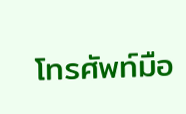โทรศัพท์มือ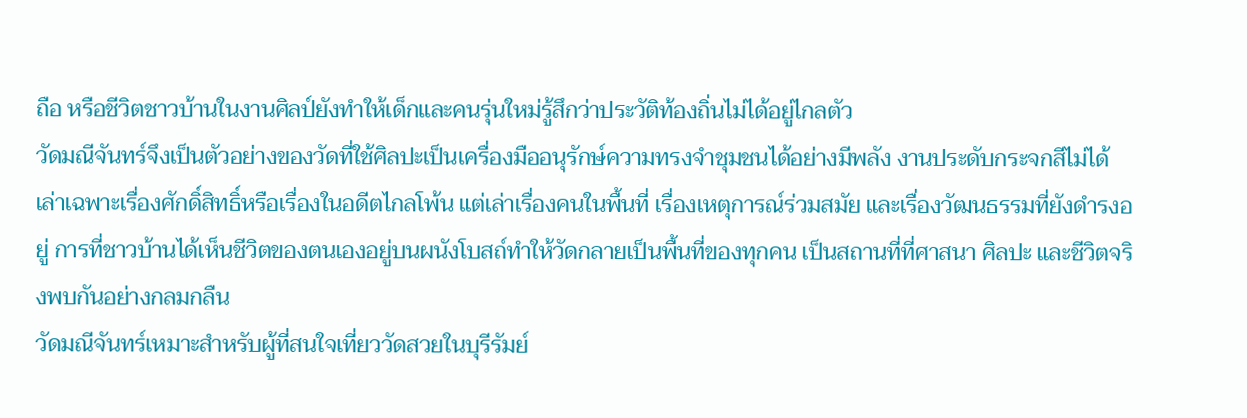ถือ หรือชีวิตชาวบ้านในงานศิลป์ยังทำให้เด็กและคนรุ่นใหม่รู้สึกว่าประวัติท้องถิ่นไม่ได้อยู่ไกลตัว
วัดมณีจันทร์จึงเป็นตัวอย่างของวัดที่ใช้ศิลปะเป็นเครื่องมืออนุรักษ์ความทรงจำชุมชนได้อย่างมีพลัง งานประดับกระจกสีไม่ได้เล่าเฉพาะเรื่องศักดิ์สิทธิ์หรือเรื่องในอดีตไกลโพ้น แต่เล่าเรื่องคนในพื้นที่ เรื่องเหตุการณ์ร่วมสมัย และเรื่องวัฒนธรรมที่ยังดำรงอยู่ การที่ชาวบ้านได้เห็นชีวิตของตนเองอยู่บนผนังโบสถ์ทำให้วัดกลายเป็นพื้นที่ของทุกคน เป็นสถานที่ที่ศาสนา ศิลปะ และชีวิตจริงพบกันอย่างกลมกลืน
วัดมณีจันทร์เหมาะสำหรับผู้ที่สนใจเที่ยววัดสวยในบุรีรัมย์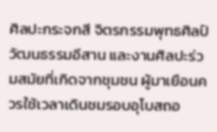ศิลปะกระจกสี จิตรกรรมพุทธศิลป์ วัฒนธรรมอีสาน และงานศิลปะร่วมสมัยที่เกิดจากชุมชน ผู้มาเยือนควรใช้เวลาเดินชมรอบอุโบสถอ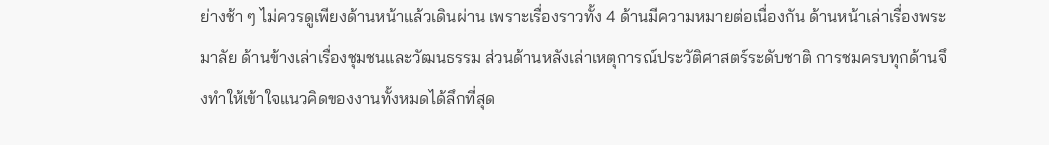ย่างช้า ๆ ไม่ควรดูเพียงด้านหน้าแล้วเดินผ่าน เพราะเรื่องราวทั้ง 4 ด้านมีความหมายต่อเนื่องกัน ด้านหน้าเล่าเรื่องพระมาลัย ด้านข้างเล่าเรื่องชุมชนและวัฒนธรรม ส่วนด้านหลังเล่าเหตุการณ์ประวัติศาสตร์ระดับชาติ การชมครบทุกด้านจึงทำให้เข้าใจแนวคิดของงานทั้งหมดได้ลึกที่สุด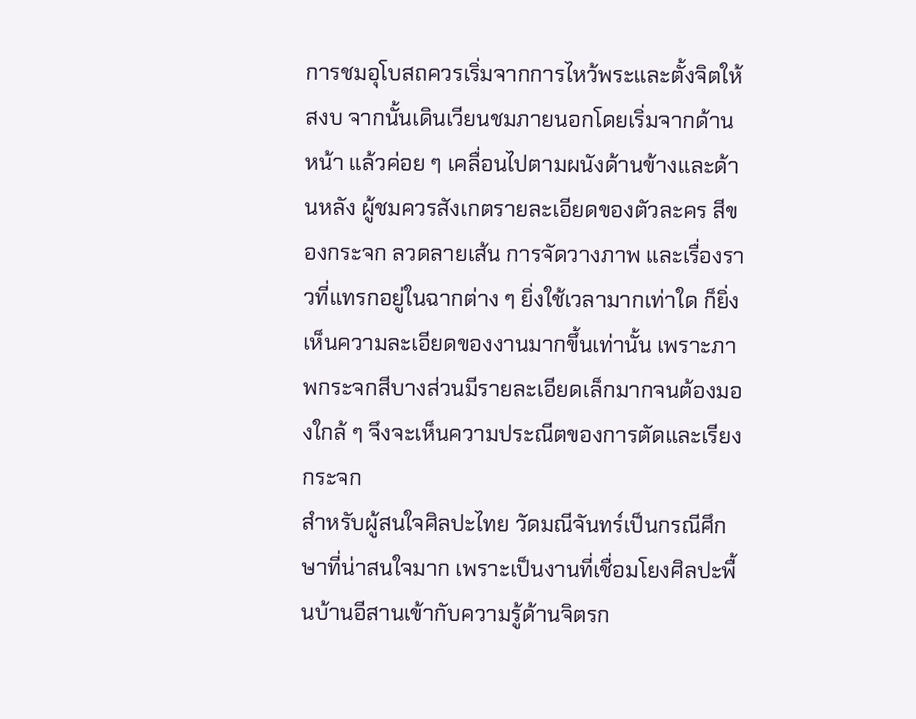การชมอุโบสถควรเริ่มจากการไหว้พระและตั้งจิตให้สงบ จากนั้นเดินเวียนชมภายนอกโดยเริ่มจากด้านหน้า แล้วค่อย ๆ เคลื่อนไปตามผนังด้านข้างและด้านหลัง ผู้ชมควรสังเกตรายละเอียดของตัวละคร สีของกระจก ลวดลายเส้น การจัดวางภาพ และเรื่องราวที่แทรกอยู่ในฉากต่าง ๆ ยิ่งใช้เวลามากเท่าใด ก็ยิ่งเห็นความละเอียดของงานมากขึ้นเท่านั้น เพราะภาพกระจกสีบางส่วนมีรายละเอียดเล็กมากจนต้องมองใกล้ ๆ จึงจะเห็นความประณีตของการตัดและเรียงกระจก
สำหรับผู้สนใจศิลปะไทย วัดมณีจันทร์เป็นกรณีศึกษาที่น่าสนใจมาก เพราะเป็นงานที่เชื่อมโยงศิลปะพื้นบ้านอีสานเข้ากับความรู้ด้านจิตรก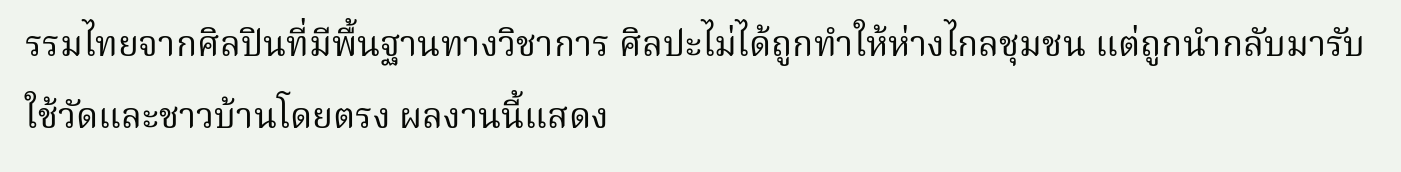รรมไทยจากศิลปินที่มีพื้นฐานทางวิชาการ ศิลปะไม่ได้ถูกทำให้ห่างไกลชุมชน แต่ถูกนำกลับมารับใช้วัดและชาวบ้านโดยตรง ผลงานนี้แสดง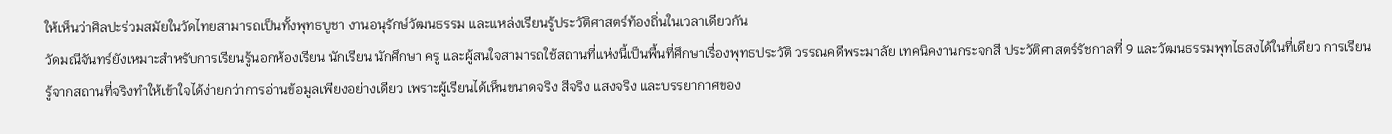ให้เห็นว่าศิลปะร่วมสมัยในวัดไทยสามารถเป็นทั้งพุทธบูชา งานอนุรักษ์วัฒนธรรม และแหล่งเรียนรู้ประวัติศาสตร์ท้องถิ่นในเวลาเดียวกัน
วัดมณีจันทร์ยังเหมาะสำหรับการเรียนรู้นอกห้องเรียน นักเรียน นักศึกษา ครู และผู้สนใจสามารถใช้สถานที่แห่งนี้เป็นพื้นที่ศึกษาเรื่องพุทธประวัติ วรรณคดีพระมาลัย เทคนิคงานกระจกสี ประวัติศาสตร์รัชกาลที่ 9 และวัฒนธรรมพุทไธสงได้ในที่เดียว การเรียนรู้จากสถานที่จริงทำให้เข้าใจได้ง่ายกว่าการอ่านข้อมูลเพียงอย่างเดียว เพราะผู้เรียนได้เห็นขนาดจริง สีจริง แสงจริง และบรรยากาศของ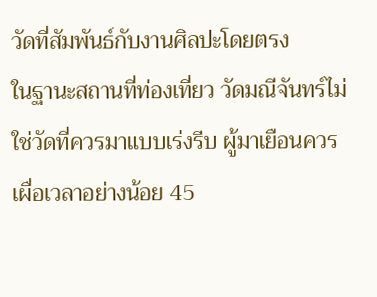วัดที่สัมพันธ์กับงานศิลปะโดยตรง
ในฐานะสถานที่ท่องเที่ยว วัดมณีจันทร์ไม่ใช่วัดที่ควรมาแบบเร่งรีบ ผู้มาเยือนควรเผื่อเวลาอย่างน้อย 45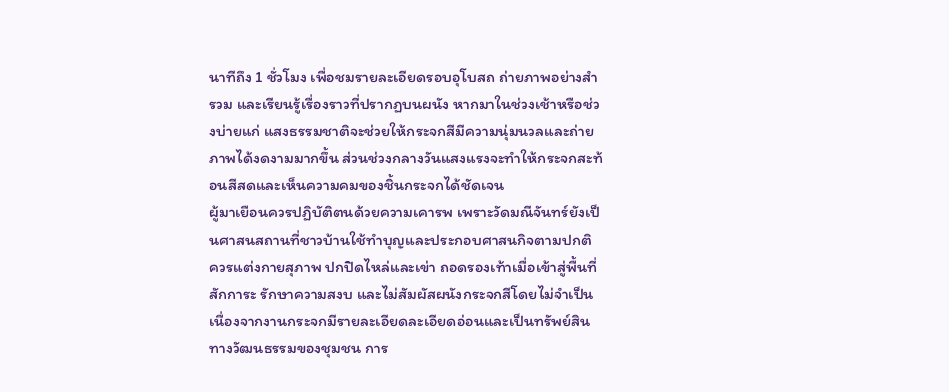นาทีถึง 1 ชั่วโมง เพื่อชมรายละเอียดรอบอุโบสถ ถ่ายภาพอย่างสำรวม และเรียนรู้เรื่องราวที่ปรากฏบนผนัง หากมาในช่วงเช้าหรือช่วงบ่ายแก่ แสงธรรมชาติจะช่วยให้กระจกสีมีความนุ่มนวลและถ่ายภาพได้งดงามมากขึ้น ส่วนช่วงกลางวันแสงแรงจะทำให้กระจกสะท้อนสีสดและเห็นความคมของชิ้นกระจกได้ชัดเจน
ผู้มาเยือนควรปฏิบัติตนด้วยความเคารพ เพราะวัดมณีจันทร์ยังเป็นศาสนสถานที่ชาวบ้านใช้ทำบุญและประกอบศาสนกิจตามปกติ ควรแต่งกายสุภาพ ปกปิดไหล่และเข่า ถอดรองเท้าเมื่อเข้าสู่พื้นที่สักการะ รักษาความสงบ และไม่สัมผัสผนังกระจกสีโดยไม่จำเป็น เนื่องจากงานกระจกมีรายละเอียดละเอียดอ่อนและเป็นทรัพย์สินทางวัฒนธรรมของชุมชน การ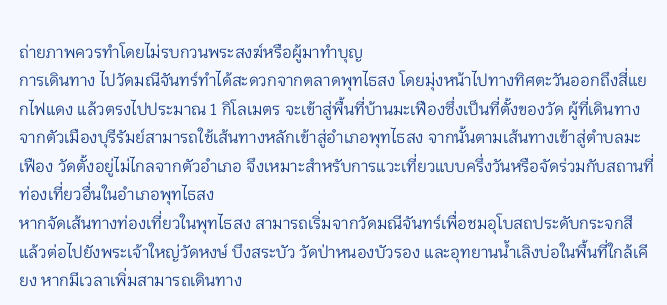ถ่ายภาพควรทำโดยไม่รบกวนพระสงฆ์หรือผู้มาทำบุญ
การเดินทาง ไปวัดมณีจันทร์ทำได้สะดวกจากตลาดพุทไธสง โดยมุ่งหน้าไปทางทิศตะวันออกถึงสี่แยกไฟแดง แล้วตรงไปประมาณ 1 กิโลเมตร จะเข้าสู่พื้นที่บ้านมะเฟืองซึ่งเป็นที่ตั้งของวัด ผู้ที่เดินทางจากตัวเมืองบุรีรัมย์สามารถใช้เส้นทางหลักเข้าสู่อำเภอพุทไธสง จากนั้นตามเส้นทางเข้าสู่ตำบลมะเฟือง วัดตั้งอยู่ไม่ไกลจากตัวอำเภอ จึงเหมาะสำหรับการแวะเที่ยวแบบครึ่งวันหรือจัดร่วมกับสถานที่ท่องเที่ยวอื่นในอำเภอพุทไธสง
หากจัดเส้นทางท่องเที่ยวในพุทไธสง สามารถเริ่มจากวัดมณีจันทร์เพื่อชมอุโบสถประดับกระจกสี แล้วต่อไปยังพระเจ้าใหญ่วัดหงษ์ บึงสระบัว วัดป่าหนองบัวรอง และอุทยานน้ำเลิงบ่อในพื้นที่ใกล้เคียง หากมีเวลาเพิ่มสามารถเดินทาง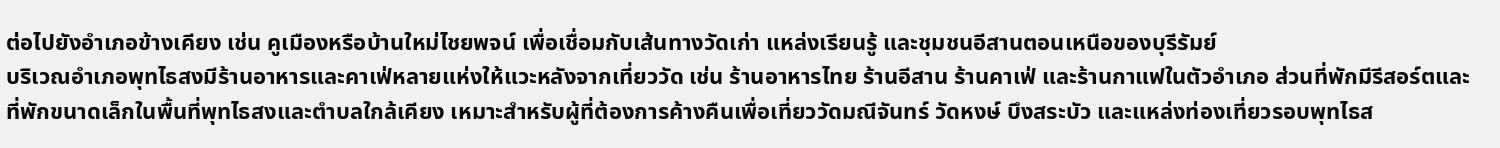ต่อไปยังอำเภอข้างเคียง เช่น คูเมืองหรือบ้านใหม่ไชยพจน์ เพื่อเชื่อมกับเส้นทางวัดเก่า แหล่งเรียนรู้ และชุมชนอีสานตอนเหนือของบุรีรัมย์
บริเวณอำเภอพุทไธสงมีร้านอาหารและคาเฟ่หลายแห่งให้แวะหลังจากเที่ยววัด เช่น ร้านอาหารไทย ร้านอีสาน ร้านคาเฟ่ และร้านกาแฟในตัวอำเภอ ส่วนที่พักมีรีสอร์ตและที่พักขนาดเล็กในพื้นที่พุทไธสงและตำบลใกล้เคียง เหมาะสำหรับผู้ที่ต้องการค้างคืนเพื่อเที่ยววัดมณีจันทร์ วัดหงษ์ บึงสระบัว และแหล่งท่องเที่ยวรอบพุทไธส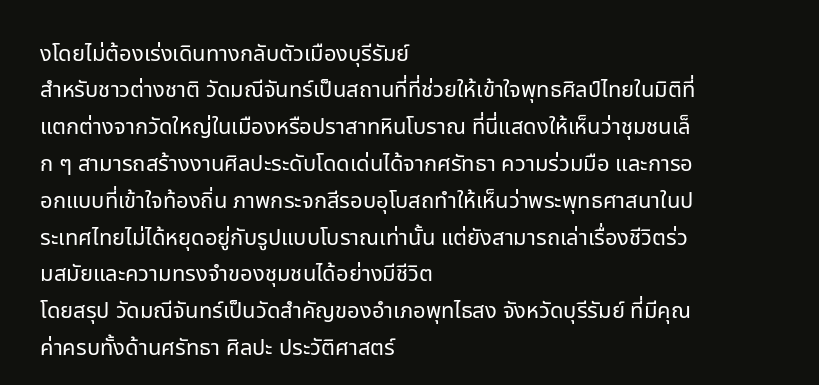งโดยไม่ต้องเร่งเดินทางกลับตัวเมืองบุรีรัมย์
สำหรับชาวต่างชาติ วัดมณีจันทร์เป็นสถานที่ที่ช่วยให้เข้าใจพุทธศิลป์ไทยในมิติที่แตกต่างจากวัดใหญ่ในเมืองหรือปราสาทหินโบราณ ที่นี่แสดงให้เห็นว่าชุมชนเล็ก ๆ สามารถสร้างงานศิลปะระดับโดดเด่นได้จากศรัทธา ความร่วมมือ และการออกแบบที่เข้าใจท้องถิ่น ภาพกระจกสีรอบอุโบสถทำให้เห็นว่าพระพุทธศาสนาในประเทศไทยไม่ได้หยุดอยู่กับรูปแบบโบราณเท่านั้น แต่ยังสามารถเล่าเรื่องชีวิตร่วมสมัยและความทรงจำของชุมชนได้อย่างมีชีวิต
โดยสรุป วัดมณีจันทร์เป็นวัดสำคัญของอำเภอพุทไธสง จังหวัดบุรีรัมย์ ที่มีคุณค่าครบทั้งด้านศรัทธา ศิลปะ ประวัติศาสตร์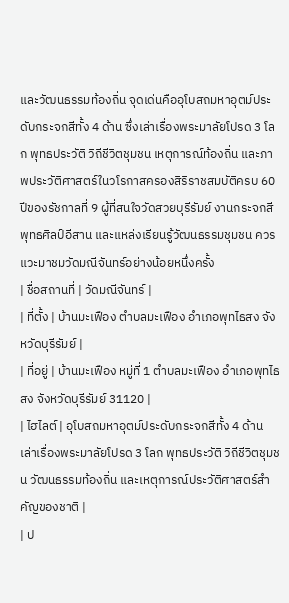และวัฒนธรรมท้องถิ่น จุดเด่นคืออุโบสถมหาอุตม์ประดับกระจกสีทั้ง 4 ด้าน ซึ่งเล่าเรื่องพระมาลัยโปรด 3 โลก พุทธประวัติ วิถีชีวิตชุมชน เหตุการณ์ท้องถิ่น และภาพประวัติศาสตร์ในวโรกาสครองสิริราชสมบัติครบ 60 ปีของรัชกาลที่ 9 ผู้ที่สนใจวัดสวยบุรีรัมย์ งานกระจกสี พุทธศิลป์อีสาน และแหล่งเรียนรู้วัฒนธรรมชุมชน ควรแวะมาชมวัดมณีจันทร์อย่างน้อยหนึ่งครั้ง
| ชื่อสถานที่ | วัดมณีจันทร์ |
| ที่ตั้ง | บ้านมะเฟือง ตำบลมะเฟือง อำเภอพุทไธสง จังหวัดบุรีรัมย์ |
| ที่อยู่ | บ้านมะเฟือง หมู่ที่ 1 ตำบลมะเฟือง อำเภอพุทไธสง จังหวัดบุรีรัมย์ 31120 |
| ไฮไลต์ | อุโบสถมหาอุตม์ประดับกระจกสีทั้ง 4 ด้าน เล่าเรื่องพระมาลัยโปรด 3 โลก พุทธประวัติ วิถีชีวิตชุมชน วัฒนธรรมท้องถิ่น และเหตุการณ์ประวัติศาสตร์สำคัญของชาติ |
| ป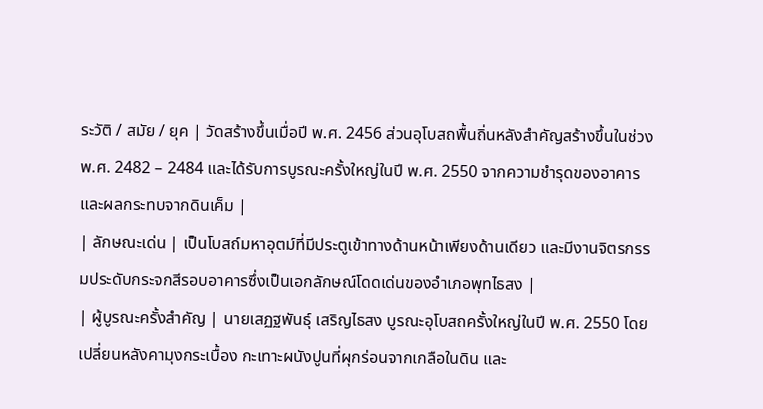ระวัติ / สมัย / ยุค | วัดสร้างขึ้นเมื่อปี พ.ศ. 2456 ส่วนอุโบสถพื้นถิ่นหลังสำคัญสร้างขึ้นในช่วง พ.ศ. 2482 – 2484 และได้รับการบูรณะครั้งใหญ่ในปี พ.ศ. 2550 จากความชำรุดของอาคารและผลกระทบจากดินเค็ม |
| ลักษณะเด่น | เป็นโบสถ์มหาอุตม์ที่มีประตูเข้าทางด้านหน้าเพียงด้านเดียว และมีงานจิตรกรรมประดับกระจกสีรอบอาคารซึ่งเป็นเอกลักษณ์โดดเด่นของอำเภอพุทไธสง |
| ผู้บูรณะครั้งสำคัญ | นายเสฏฐพันธุ์ เสริญไธสง บูรณะอุโบสถครั้งใหญ่ในปี พ.ศ. 2550 โดยเปลี่ยนหลังคามุงกระเบื้อง กะเทาะผนังปูนที่ผุกร่อนจากเกลือในดิน และ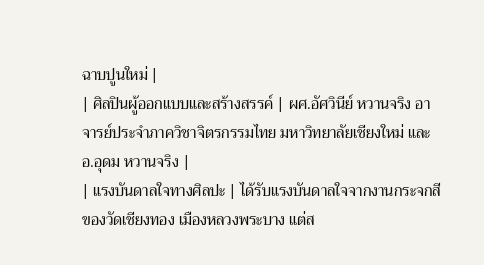ฉาบปูนใหม่ |
| ศิลปินผู้ออกแบบและสร้างสรรค์ | ผศ.อัศวินีย์ หวานจริง อาจารย์ประจำภาควิชาจิตรกรรมไทย มหาวิทยาลัยเชียงใหม่ และ อ.อุดม หวานจริง |
| แรงบันดาลใจทางศิลปะ | ได้รับแรงบันดาลใจจากงานกระจกสีของวัดเชียงทอง เมืองหลวงพระบาง แต่ส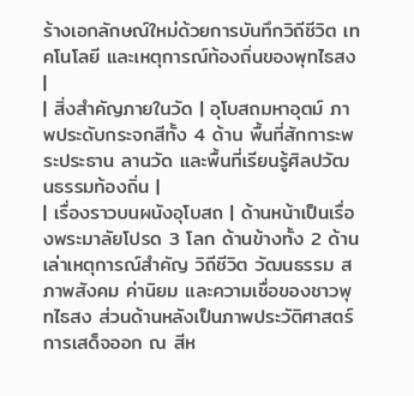ร้างเอกลักษณ์ใหม่ด้วยการบันทึกวิถีชีวิต เทคโนโลยี และเหตุการณ์ท้องถิ่นของพุทไธสง |
| สิ่งสำคัญภายในวัด | อุโบสถมหาอุตม์ ภาพประดับกระจกสีทั้ง 4 ด้าน พื้นที่สักการะพระประธาน ลานวัด และพื้นที่เรียนรู้ศิลปวัฒนธรรมท้องถิ่น |
| เรื่องราวบนผนังอุโบสถ | ด้านหน้าเป็นเรื่องพระมาลัยโปรด 3 โลก ด้านข้างทั้ง 2 ด้านเล่าเหตุการณ์สำคัญ วิถีชีวิต วัฒนธรรม สภาพสังคม ค่านิยม และความเชื่อของชาวพุทไธสง ส่วนด้านหลังเป็นภาพประวัติศาสตร์การเสด็จออก ณ สีห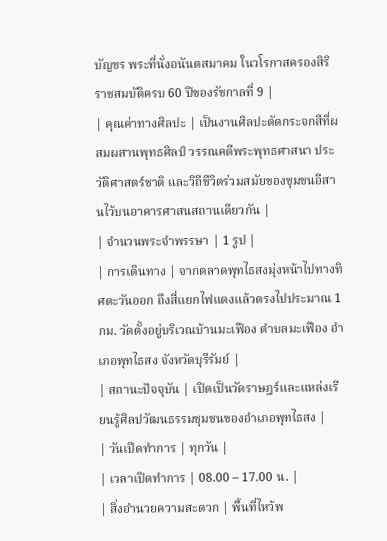บัญชร พระที่นั่งอนันตสมาคม ในวโรกาสครองสิริราชสมบัติครบ 60 ปีของรัชกาลที่ 9 |
| คุณค่าทางศิลปะ | เป็นงานศิลปะตัดกระจกสีที่ผสมผสานพุทธศิลป์ วรรณคดีพระพุทธศาสนา ประวัติศาสตร์ชาติ และวิถีชีวิตร่วมสมัยของชุมชนอีสานไว้บนอาคารศาสนสถานเดียวกัน |
| จำนวนพระจำพรรษา | 1 รูป |
| การเดินทาง | จากตลาดพุทไธสงมุ่งหน้าไปทางทิศตะวันออก ถึงสี่แยกไฟแดงแล้วตรงไปประมาณ 1 กม. วัดตั้งอยู่บริเวณบ้านมะเฟือง ตำบลมะเฟือง อำเภอพุทไธสง จังหวัดบุรีรัมย์ |
| สถานะปัจจุบัน | เปิดเป็นวัดราษฎร์และแหล่งเรียนรู้ศิลปวัฒนธรรมชุมชนของอำเภอพุทไธสง |
| วันเปิดทำการ | ทุกวัน |
| เวลาเปิดทำการ | 08.00 – 17.00 น. |
| สิ่งอำนวยความสะดวก | พื้นที่ไหว้พ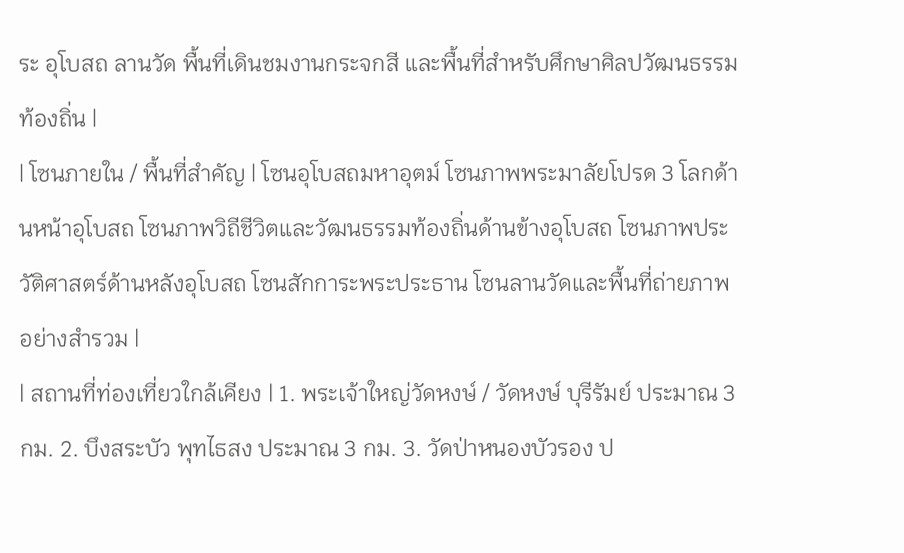ระ อุโบสถ ลานวัด พื้นที่เดินชมงานกระจกสี และพื้นที่สำหรับศึกษาศิลปวัฒนธรรมท้องถิ่น |
| โซนภายใน / พื้นที่สำคัญ | โซนอุโบสถมหาอุตม์ โซนภาพพระมาลัยโปรด 3 โลกด้านหน้าอุโบสถ โซนภาพวิถีชีวิตและวัฒนธรรมท้องถิ่นด้านข้างอุโบสถ โซนภาพประวัติศาสตร์ด้านหลังอุโบสถ โซนสักการะพระประธาน โซนลานวัดและพื้นที่ถ่ายภาพอย่างสำรวม |
| สถานที่ท่องเที่ยวใกล้เคียง | 1. พระเจ้าใหญ่วัดหงษ์ / วัดหงษ์ บุรีรัมย์ ประมาณ 3 กม. 2. บึงสระบัว พุทไธสง ประมาณ 3 กม. 3. วัดป่าหนองบัวรอง ป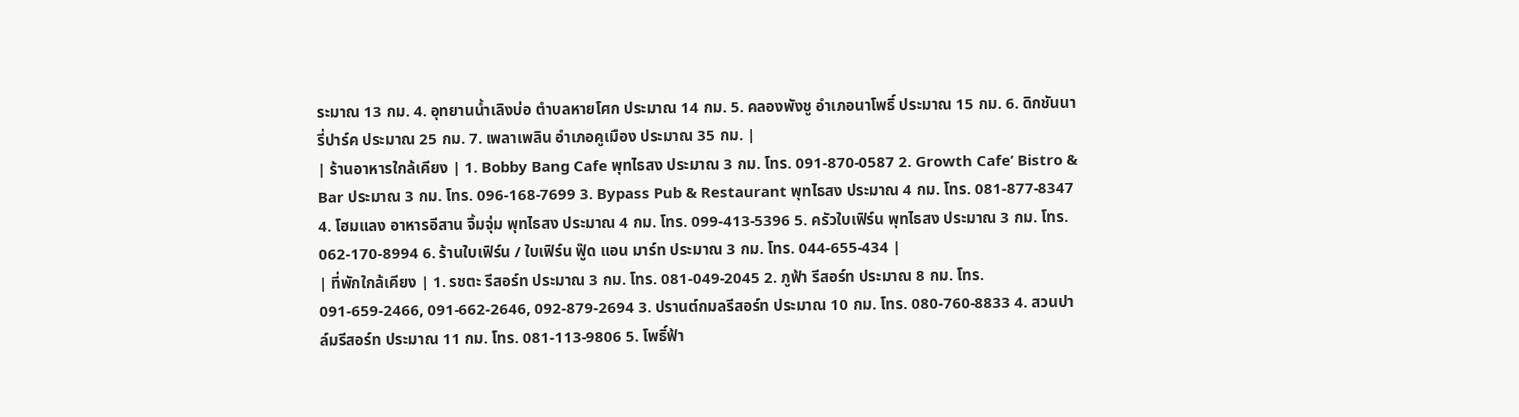ระมาณ 13 กม. 4. อุทยานน้ำเลิงบ่อ ตำบลหายโศก ประมาณ 14 กม. 5. คลองพังชู อำเภอนาโพธิ์ ประมาณ 15 กม. 6. ดิกชันนารี่ปาร์ค ประมาณ 25 กม. 7. เพลาเพลิน อำเภอคูเมือง ประมาณ 35 กม. |
| ร้านอาหารใกล้เคียง | 1. Bobby Bang Cafe พุทไธสง ประมาณ 3 กม. โทร. 091-870-0587 2. Growth Cafe’ Bistro & Bar ประมาณ 3 กม. โทร. 096-168-7699 3. Bypass Pub & Restaurant พุทไธสง ประมาณ 4 กม. โทร. 081-877-8347 4. โฮมแลง อาหารอีสาน จิ้มจุ่ม พุทไธสง ประมาณ 4 กม. โทร. 099-413-5396 5. ครัวใบเฟิร์น พุทไธสง ประมาณ 3 กม. โทร. 062-170-8994 6. ร้านใบเฟิร์น / ใบเฟิร์น ฟู๊ด แอน มาร์ท ประมาณ 3 กม. โทร. 044-655-434 |
| ที่พักใกล้เคียง | 1. รชตะ รีสอร์ท ประมาณ 3 กม. โทร. 081-049-2045 2. ภูฟ้า รีสอร์ท ประมาณ 8 กม. โทร. 091-659-2466, 091-662-2646, 092-879-2694 3. ปรานต์กมลรีสอร์ท ประมาณ 10 กม. โทร. 080-760-8833 4. สวนปาล์มรีสอร์ท ประมาณ 11 กม. โทร. 081-113-9806 5. โพธิ์ฟ้า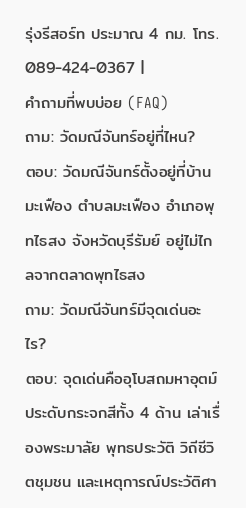รุ่งรีสอร์ท ประมาณ 4 กม. โทร. 089-424-0367 |
คำถามที่พบบ่อย (FAQ)
ถาม: วัดมณีจันทร์อยู่ที่ไหน?
ตอบ: วัดมณีจันทร์ตั้งอยู่ที่บ้านมะเฟือง ตำบลมะเฟือง อำเภอพุทไธสง จังหวัดบุรีรัมย์ อยู่ไม่ไกลจากตลาดพุทไธสง
ถาม: วัดมณีจันทร์มีจุดเด่นอะไร?
ตอบ: จุดเด่นคืออุโบสถมหาอุตม์ประดับกระจกสีทั้ง 4 ด้าน เล่าเรื่องพระมาลัย พุทธประวัติ วิถีชีวิตชุมชน และเหตุการณ์ประวัติศา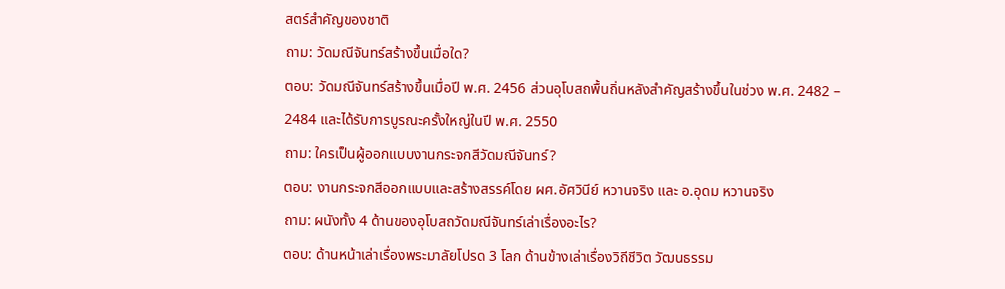สตร์สำคัญของชาติ
ถาม: วัดมณีจันทร์สร้างขึ้นเมื่อใด?
ตอบ: วัดมณีจันทร์สร้างขึ้นเมื่อปี พ.ศ. 2456 ส่วนอุโบสถพื้นถิ่นหลังสำคัญสร้างขึ้นในช่วง พ.ศ. 2482 – 2484 และได้รับการบูรณะครั้งใหญ่ในปี พ.ศ. 2550
ถาม: ใครเป็นผู้ออกแบบงานกระจกสีวัดมณีจันทร์?
ตอบ: งานกระจกสีออกแบบและสร้างสรรค์โดย ผศ.อัศวินีย์ หวานจริง และ อ.อุดม หวานจริง
ถาม: ผนังทั้ง 4 ด้านของอุโบสถวัดมณีจันทร์เล่าเรื่องอะไร?
ตอบ: ด้านหน้าเล่าเรื่องพระมาลัยโปรด 3 โลก ด้านข้างเล่าเรื่องวิถีชีวิต วัฒนธรรม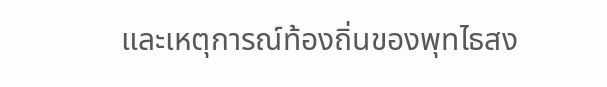และเหตุการณ์ท้องถิ่นของพุทไธสง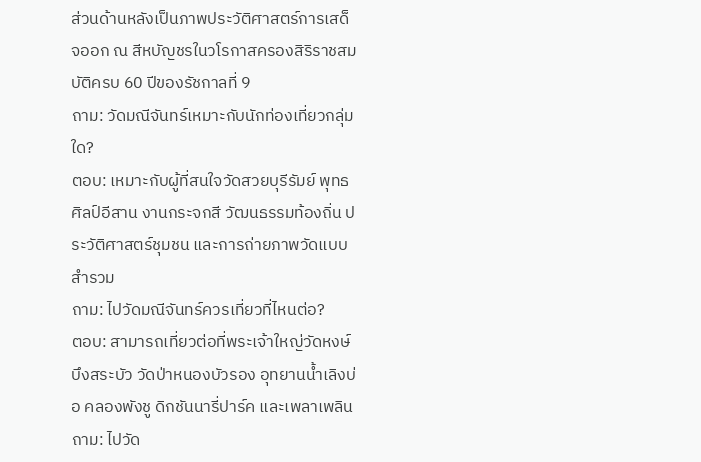ส่วนด้านหลังเป็นภาพประวัติศาสตร์การเสด็จออก ณ สีหบัญชรในวโรกาสครองสิริราชสมบัติครบ 60 ปีของรัชกาลที่ 9
ถาม: วัดมณีจันทร์เหมาะกับนักท่องเที่ยวกลุ่มใด?
ตอบ: เหมาะกับผู้ที่สนใจวัดสวยบุรีรัมย์ พุทธศิลป์อีสาน งานกระจกสี วัฒนธรรมท้องถิ่น ประวัติศาสตร์ชุมชน และการถ่ายภาพวัดแบบสำรวม
ถาม: ไปวัดมณีจันทร์ควรเที่ยวที่ไหนต่อ?
ตอบ: สามารถเที่ยวต่อที่พระเจ้าใหญ่วัดหงษ์ บึงสระบัว วัดป่าหนองบัวรอง อุทยานน้ำเลิงบ่อ คลองพังชู ดิกชันนารี่ปาร์ค และเพลาเพลิน
ถาม: ไปวัด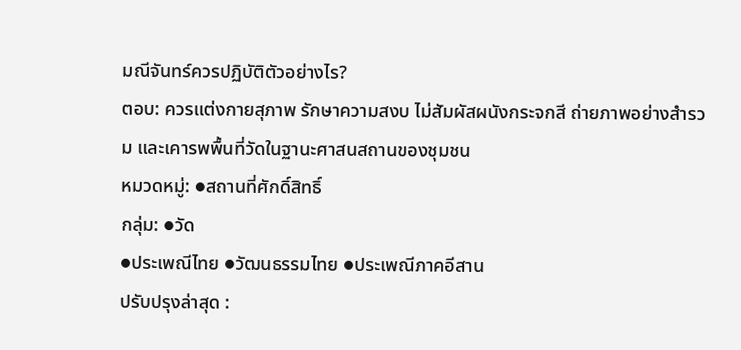มณีจันทร์ควรปฏิบัติตัวอย่างไร?
ตอบ: ควรแต่งกายสุภาพ รักษาความสงบ ไม่สัมผัสผนังกระจกสี ถ่ายภาพอย่างสำรวม และเคารพพื้นที่วัดในฐานะศาสนสถานของชุมชน
หมวดหมู่: ●สถานที่ศักดิ์สิทธิ์
กลุ่ม: ●วัด
●ประเพณีไทย ●วัฒนธรรมไทย ●ประเพณีภาคอีสาน
ปรับปรุงล่าสุด :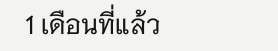1 เดือนที่แล้ว